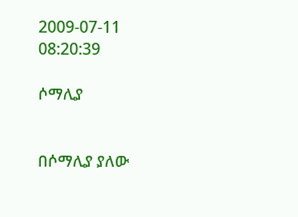2009-07-11 08:20:39

ሶማሊያ


በሶማሊያ ያለው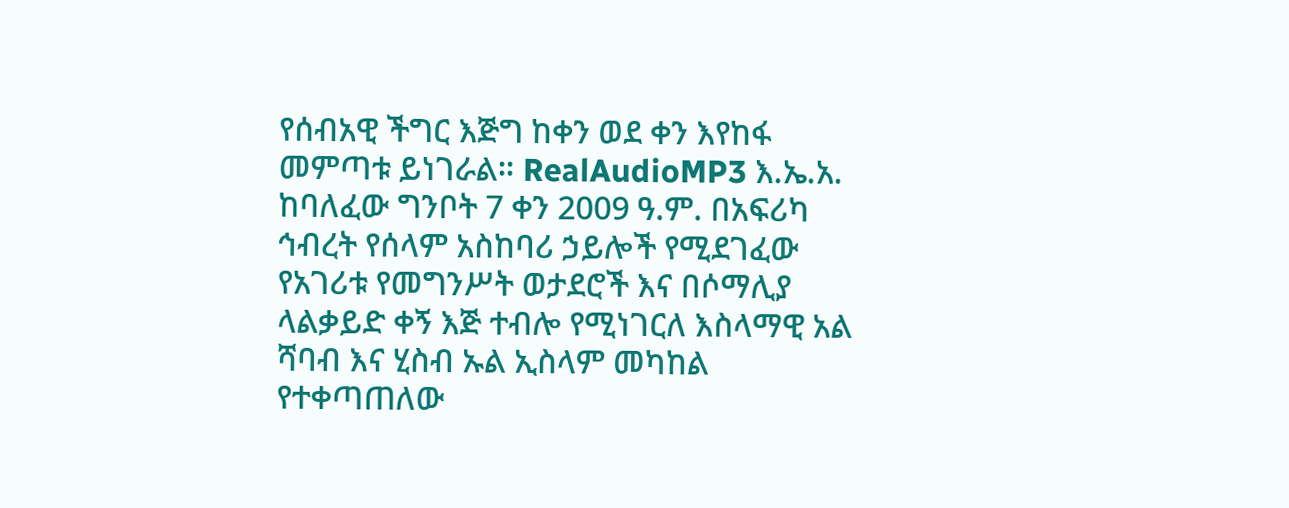የሰብአዊ ችግር እጅግ ከቀን ወደ ቀን እየከፋ መምጣቱ ይነገራል። RealAudioMP3 እ.ኤ.አ. ከባለፈው ግንቦት 7 ቀን 2009 ዓ.ም. በአፍሪካ ኅብረት የሰላም አስከባሪ ኃይሎች የሚደገፈው የአገሪቱ የመግንሥት ወታደሮች እና በሶማሊያ ላልቃይድ ቀኝ እጅ ተብሎ የሚነገርለ እስላማዊ አል ሻባብ እና ሂስብ ኡል ኢስላም መካከል የተቀጣጠለው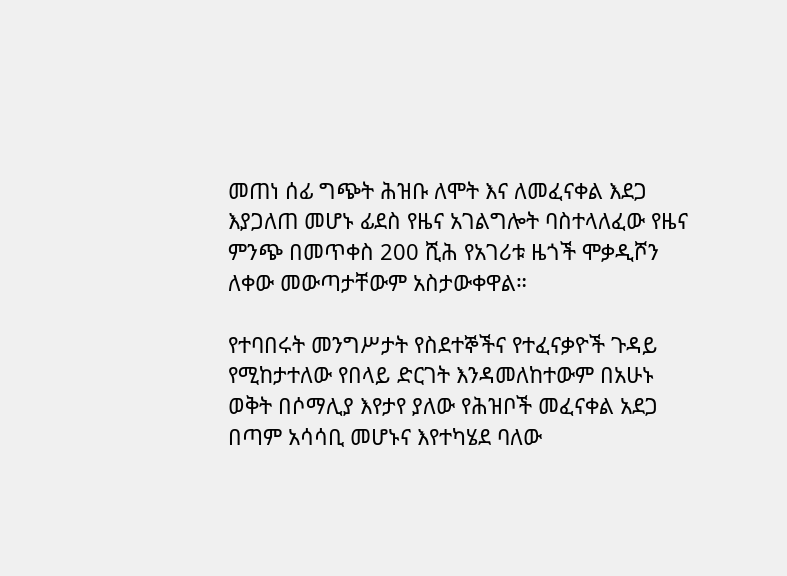መጠነ ሰፊ ግጭት ሕዝቡ ለሞት እና ለመፈናቀል እደጋ እያጋለጠ መሆኑ ፊደስ የዜና አገልግሎት ባስተላለፈው የዜና ምንጭ በመጥቀስ 200 ሺሕ የአገሪቱ ዜጎች ሞቃዲሾን ለቀው መውጣታቸውም አስታውቀዋል።

የተባበሩት መንግሥታት የስደተኞችና የተፈናቃዮች ጉዳይ የሚከታተለው የበላይ ድርገት እንዳመለከተውም በአሁኑ ወቅት በሶማሊያ እየታየ ያለው የሕዝቦች መፈናቀል አደጋ በጣም አሳሳቢ መሆኑና እየተካሄደ ባለው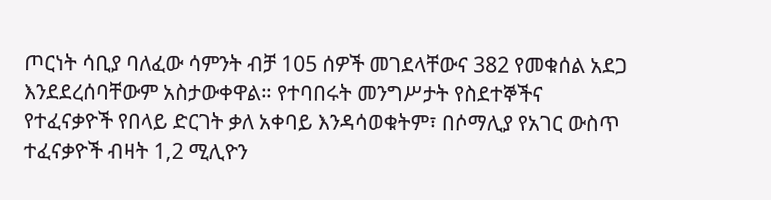ጦርነት ሳቢያ ባለፈው ሳምንት ብቻ 105 ሰዎች መገደላቸውና 382 የመቁሰል አደጋ እንደደረሰባቸውም አስታውቀዋል። የተባበሩት መንግሥታት የስደተኞችና የተፈናቃዮች የበላይ ድርገት ቃለ አቀባይ እንዳሳወቁትም፣ በሶማሊያ የአገር ውስጥ ተፈናቃዮች ብዛት 1,2 ሚሊዮን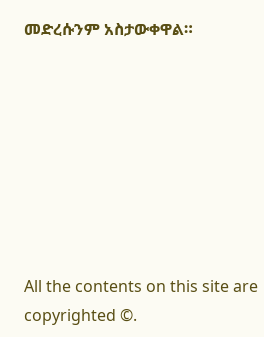መድረሱንም አስታውቀዋል።








All the contents on this site are copyrighted ©.